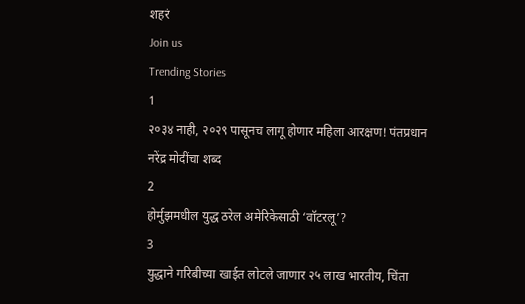शहरं
Join us
Trending Stories
1
२०३४ नाही, २०२९ पासूनच लागू होणार महिला आरक्षण! पंतप्रधान नरेंद्र मोदींचा शब्द
2
होर्मुझमधील युद्ध ठरेल अमेरिकेसाठी ‘वॉटरलू’?
3
युद्धाने गरिबीच्या खाईत लोटले जाणार २५ लाख भारतीय, चिंता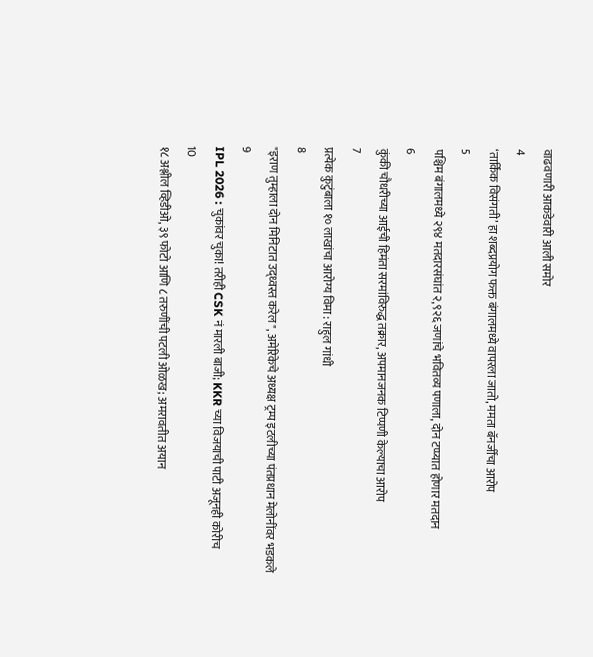वाढवणारी आकडेवारी आली समोर
4
‘तार्किक विसंगती’ हा शब्दप्रयोग फक्त बंगालमध्ये वापरला जातो, ममता बॅनर्जींचा आरोप
5
पश्चिम बंगालमध्ये २९४ मतदारसंघांत २,९२६ जणांचे भवितव्य पणाला, दोन टप्प्यात होणार मतदान
6
कुंकी चौधरीच्या आईची हिमंता सरमांविरुद्ध तक्रार, अपमानजनक टिप्पणी केल्याचा आरोप
7
प्रत्येक कुटुंबाला १० लाखांचा आरोग्य विमा : राहुल गांधी
8
"इराण तुम्हाला दोन मिनिटात उद्ध्वस्त करेल", अमेरिकेचे अध्यक्ष ट्रम्प इटलीच्या पंतप्रधान मेलोनींवर भडकले
9
IPL 2026 : चुकांवर चुका! तरीही CSK नं मारली बाजी; KKR च्या विजयाची पाटी अजूनही कोरीच
10
१८ अश्लील व्हिडीओ, ३९ फोटो आणि ८ तरुणींची पटली ओळख; अमरावतीत अयान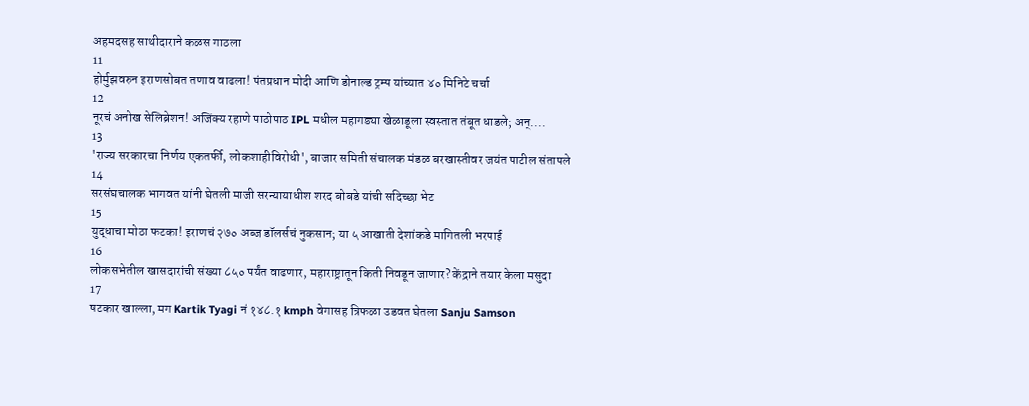अहमदसह साथीदाराने कळस गाठला
11
होर्मुझवरुन इराणसोबत तणाव वाढला! पंतप्रधान मोदी आणि डोनाल्ड ट्रम्प यांच्यात ४० मिनिटे चर्चा
12
नूरचं अनोख सेलिब्रेशन! अजिंक्य रहाणे पाठोपाठ IPL मधील महागड्या खेळाडूला स्वस्तात तंबूत धाडले; अन्....
13
'राज्य सरकारचा निर्णय एकतर्फी, लोकशाहीविरोधी', बाजार समिती संचालक मंडळ बरखास्तीवर जयंत पाटील संतापले
14
सरसंघचालक भागवत यांनी घेतली माजी सरन्यायाधीश शरद बोबडे यांची सदिच्छा भेट
15
युद्धाचा मोठा फटका! इराणचं २७० अब्ज डॉलर्सचं नुकसान; या ५ आखाती देशांकडे मागितली भरपाई
16
लोकसभेतील खासदारांची संख्या ८५० पर्यंत वाढणार, महाराष्ट्रातून किती निवडून जाणार? केंद्राने तयार केला मसुदा
17
षटकार खाल्ला, मग Kartik Tyagi नं १४८.१ kmph वेगासह त्रिफळा उडवत घेतला Sanju Samson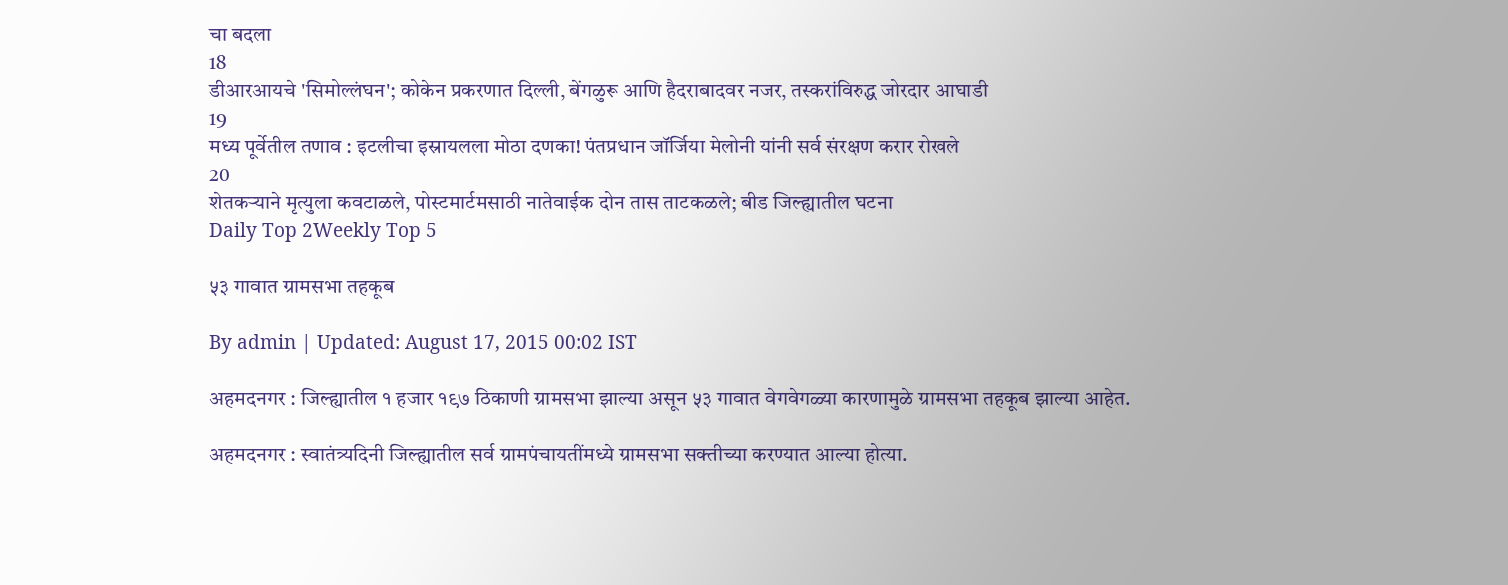चा बदला
18
डीआरआयचे 'सिमोल्लंघन'; कोकेन प्रकरणात दिल्ली, बेंगळुरू आणि हैदराबादवर नजर, तस्करांविरुद्ध जोरदार आघाडी
19
मध्य पूर्वेतील तणाव : इटलीचा इस्रायलला मोठा दणका! पंतप्रधान जॉर्जिया मेलोनी यांनी सर्व संरक्षण करार रोखले
20
शेतकऱ्याने मृत्युला कवटाळले, पोस्टमार्टमसाठी नातेवाईक दोन तास ताटकळले; बीड जिल्ह्यातील घटना
Daily Top 2Weekly Top 5

५३ गावात ग्रामसभा तहकूब

By admin | Updated: August 17, 2015 00:02 IST

अहमदनगर : जिल्ह्यातील १ हजार १९७ ठिकाणी ग्रामसभा झाल्या असून ५३ गावात वेगवेगळ्या कारणामुळे ग्रामसभा तहकूब झाल्या आहेत.

अहमदनगर : स्वातंत्र्यदिनी जिल्ह्यातील सर्व ग्रामपंचायतींमध्ये ग्रामसभा सक्तीच्या करण्यात आल्या होत्या.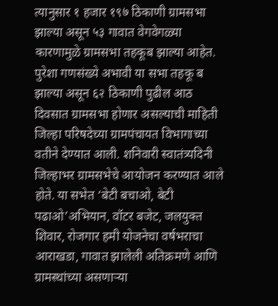त्यानुसार १ हजार १९७ ठिकाणी ग्रामसभा झाल्या असून ५३ गावात वेगवेगळ्या कारणामुळे ग्रामसभा तहकूब झाल्या आहेत. पुरेशा गणसंख्ये अभावी या सभा तहकू ब झाल्या असून ६२ ठिकाणी पुढील आठ दिवसात ग्रामसभा होणार असल्याची माहिती जिल्हा परिषदेच्या ग्रामपंचायत विभागाच्या वतीने देण्यात आली. शनिवारी स्वातंत्र्यदिनी जिल्हाभर ग्रामसभेचे आयोजन करण्यात आले होते. या सभेत ‘बेटी बचाओ, बेटी पढाओ’अभियान, वॉटर बजेट, जलयुक्त शिवार, रोजगार हमी योजनेचा वर्षभराचा आराखडा, गावात झालेली अतिक्रमणे आणि ग्रामस्थांच्या असणाऱ्या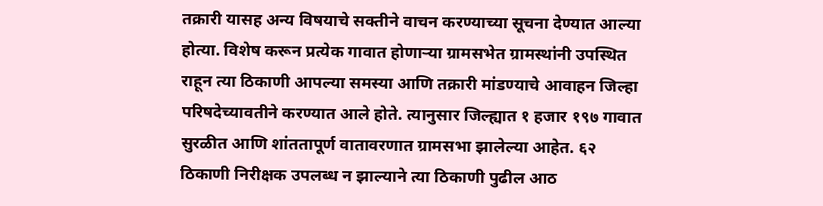तक्रारी यासह अन्य विषयाचे सक्तीने वाचन करण्याच्या सूचना देण्यात आल्या होत्या. विशेष करून प्रत्येक गावात होणाऱ्या ग्रामसभेत ग्रामस्थांनी उपस्थित राहून त्या ठिकाणी आपल्या समस्या आणि तक्रारी मांडण्याचे आवाहन जिल्हा परिषदेच्यावतीने करण्यात आले होते. त्यानुसार जिल्ह्यात १ हजार १९७ गावात सुरळीत आणि शांततापूर्ण वातावरणात ग्रामसभा झालेल्या आहेत. ६२ ठिकाणी निरीक्षक उपलब्ध न झाल्याने त्या ठिकाणी पुढील आठ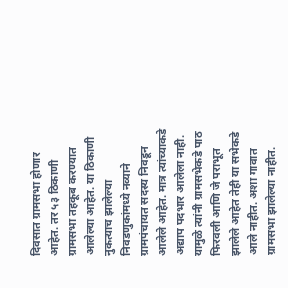दिवसात ग्रामसभा होणार आहेत. तर ५३ ठिकाणी ग्रामसभा तहकूब करण्यात आलेल्या आहेत. या ठिकाणी नुकत्याच झालेल्या निवडणुकांमध्ये नव्याने ग्रामपंचायत सदस्य निवडून आलेले आहेत. मात्र त्यांच्याकडे अद्याप पदभार आलेला नाही. यामुळे त्यांनी ग्रामसभेकडे पाठ फिरवली आणि जे पराभूत झालेले आहेत तेही या सभेकडे आले नाहीत. अशा गावात ग्रामसभा झालेल्या नाहीत.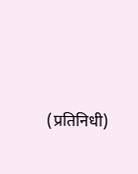(प्रतिनिधी)